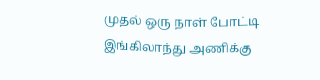முதல் ஒரு நாள் போட்டி இங்கிலாந்து அணிக்கு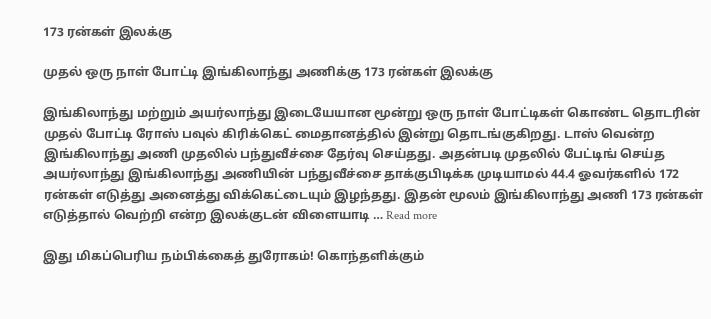173 ரன்கள் இலக்கு

முதல் ஒரு நாள் போட்டி இங்கிலாந்து அணிக்கு 173 ரன்கள் இலக்கு

இங்கிலாந்து மற்றும் அயர்லாந்து இடையேயான மூன்று ஒரு நாள் போட்டிகள் கொண்ட தொடரின் முதல் போட்டி ரோஸ் பவுல் கிரிக்கெட் மைதானத்தில் இன்று தொடங்குகிறது. டாஸ் வென்ற இங்கிலாந்து அணி முதலில் பந்துவீச்சை தேர்வு செய்தது. அதன்படி முதலில் பேட்டிங் செய்த அயர்லாந்து இங்கிலாந்து அணியின் பந்துவீச்சை தாக்குபிடிக்க முடியாமல் 44.4 ஓவர்களில் 172 ரன்கள் எடுத்து அனைத்து விக்கெட்டையும் இழந்தது. இதன் மூலம் இங்கிலாந்து அணி 173 ரன்கள் எடுத்தால் வெற்றி என்ற இலக்குடன் விளையாடி … Read more

இது மிகப்பெரிய நம்பிக்கைத் துரோகம்! கொந்தளிக்கும்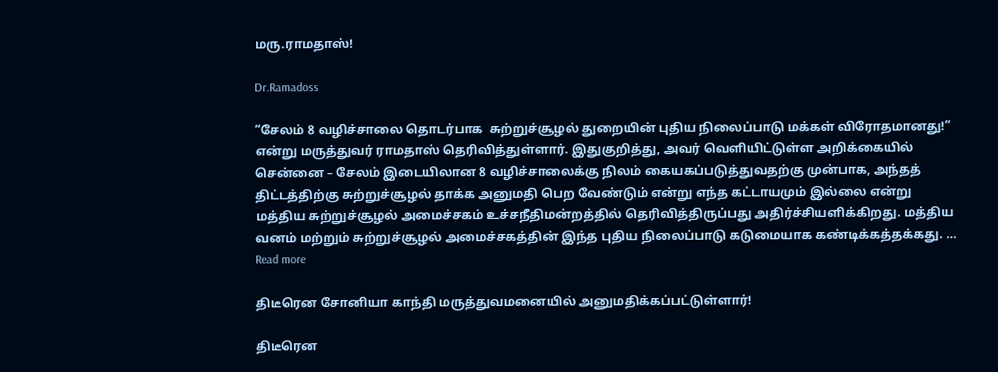மரு.ராமதாஸ்!

Dr.Ramadoss

“சேலம் 8 வழிச்சாலை தொடர்பாக  சுற்றுச்சூழல் துறையின் புதிய நிலைப்பாடு மக்கள் விரோதமானது!”  என்று மருத்துவர் ராமதாஸ் தெரிவித்துள்ளார். இதுகுறித்து, அவர் வெளியிட்டுள்ள அறிக்கையில் சென்னை – சேலம் இடையிலான 8 வழிச்சாலைக்கு நிலம் கையகப்படுத்துவதற்கு முன்பாக, அந்தத் திட்டத்திற்கு சுற்றுச்சூழல் தாக்க அனுமதி பெற வேண்டும் என்று எந்த கட்டாயமும் இல்லை என்று மத்திய சுற்றுச்சூழல் அமைச்சகம் உச்சநீதிமன்றத்தில் தெரிவித்திருப்பது அதிர்ச்சியளிக்கிறது. மத்திய வனம் மற்றும் சுற்றுச்சூழல் அமைச்சகத்தின் இந்த புதிய நிலைப்பாடு கடுமையாக கண்டிக்கத்தக்கது. … Read more

திடீரென சோனியா காந்தி மருத்துவமனையில் அனுமதிக்கப்பட்டுள்ளார்!

திடீரென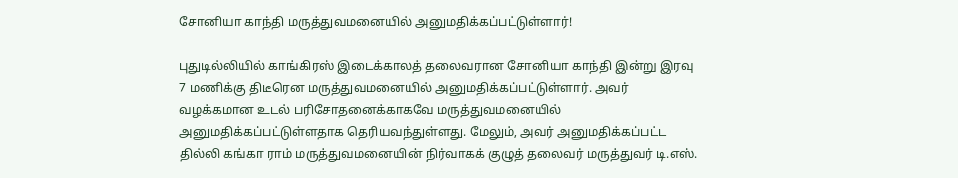சோனியா காந்தி மருத்துவமனையில் அனுமதிக்கப்பட்டுள்ளார்!

புதுடில்லியில் காங்கிரஸ் இடைக்காலத் தலைவரான சோனியா காந்தி இன்று இரவு 7 மணிக்கு திடீரென மருத்துவமனையில் அனுமதிக்கப்பட்டுள்ளார். அவர் வழக்கமான உடல் பரிசோதனைக்காகவே மருத்துவமனையில் அனுமதிக்கப்பட்டுள்ளதாக தெரியவந்துள்ளது. மேலும், அவர் அனுமதிக்கப்பட்ட தில்லி கங்கா ராம் மருத்துவமனையின் நிர்வாகக் குழுத் தலைவர் மருத்துவர் டி.எஸ்.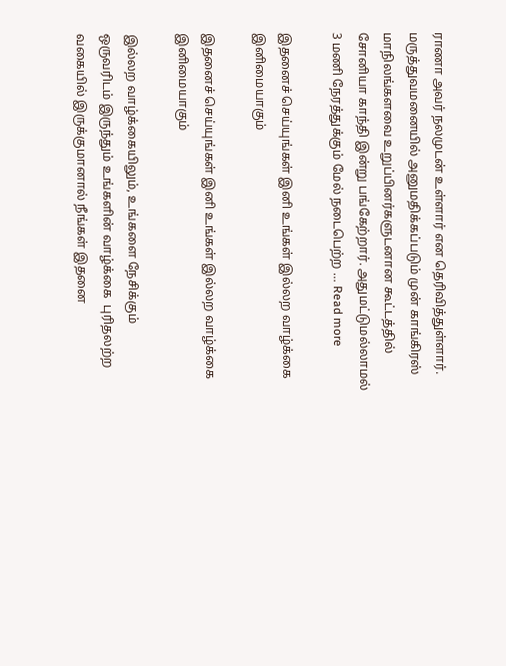ராணா அவர் நலமுடன் உள்ளார் என தெரிவித்துள்ளார். மருத்துவமனையில் அனுமதிக்கப்படும் முன் காங்கிரஸ் மாநிலங்களவை உறுப்பினர்களுடனான கூட்டத்தில் சோனியா காந்தி இன்று பங்கேற்றார். அதுமட்டுமல்லாமல் 3 மணி நேரத்துக்கும் மேல் நடைபெற்ற … Read more

இதனைச் செய்யுங்கள் இனி உங்கள் இல்லற வாழ்க்கை இனிமையாகும்

இதனைச் செய்யுங்கள் இனி உங்கள் இல்லற வாழ்க்கை இனிமையாகும்

இல்லற வாழ்க்கையிலும், உங்களை நேசிக்கும் ஒருவரிடம் இருந்தும் உங்களின் வாழ்க்கை  புரிதலற்ற வகையில் இருக்குமானால் நீங்கள் இதனை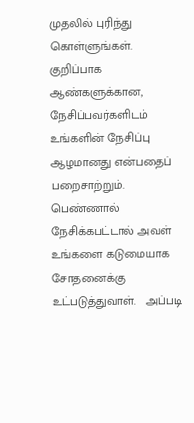முதலில் புரிந்து கொள்ளுங்கள். குறிப்பாக ஆண்களுக்கான,  நேசிப்பவர்களிடம் உங்களின் நேசிப்பு ஆழமானது என்பதைப் பறைசாற்றும்.   பெண்ணால் நேசிக்கபட்டால் அவள் உங்களை கடுமையாக சோதனைக்கு உட்படுத்துவாள்.   அப்படி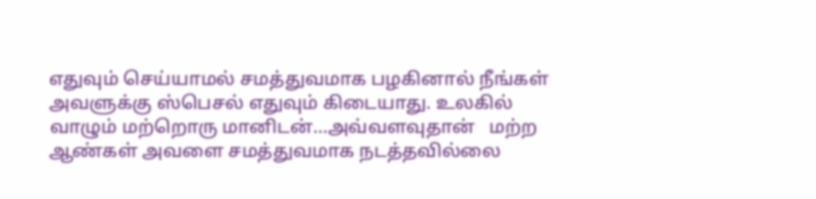எதுவும் செய்யாமல் சமத்துவமாக பழகினால் நீங்கள் அவளுக்கு ஸ்பெசல் எதுவும் கிடையாது. உலகில் வாழும் மற்றொரு மானிடன்…அவ்வளவுதான்   மற்ற ஆண்கள் அவளை சமத்துவமாக நடத்தவில்லை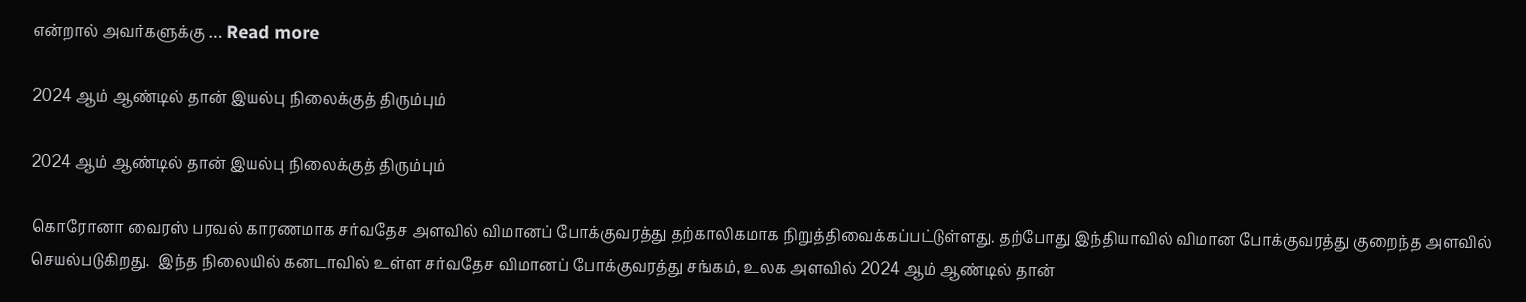என்றால் அவர்களுக்கு … Read more

2024 ஆம் ஆண்டில் தான் இயல்பு நிலைக்குத் திரும்பும்

2024 ஆம் ஆண்டில் தான் இயல்பு நிலைக்குத் திரும்பும்

கொரோனா வைரஸ் பரவல் காரணமாக சர்வதேச அளவில் விமானப் போக்குவரத்து தற்காலிகமாக நிறுத்திவைக்கப்பட்டுள்ளது. தற்போது இந்தியாவில் விமான போக்குவரத்து குறைந்த அளவில் செயல்படுகிறது.  இந்த நிலையில் கனடாவில் உள்ள சர்வதேச விமானப் போக்குவரத்து சங்கம், உலக அளவில் 2024 ஆம் ஆண்டில் தான்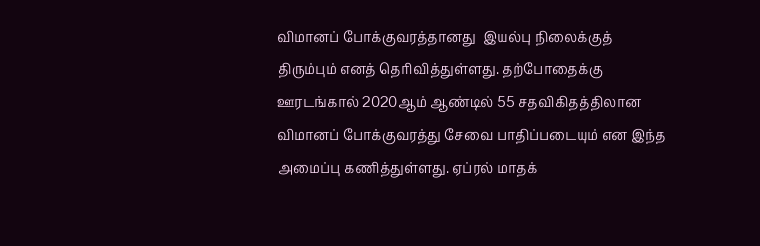விமானப் போக்குவரத்தானது  இயல்பு நிலைக்குத் திரும்பும் எனத் தெரிவித்துள்ளது. தற்போதைக்கு  ஊரடங்கால் 2020ஆம் ஆண்டில் 55 சதவிகிதத்திலான விமானப் போக்குவரத்து சேவை பாதிப்படையும் என இந்த அமைப்பு கணித்துள்ளது. ஏப்ரல் மாதக்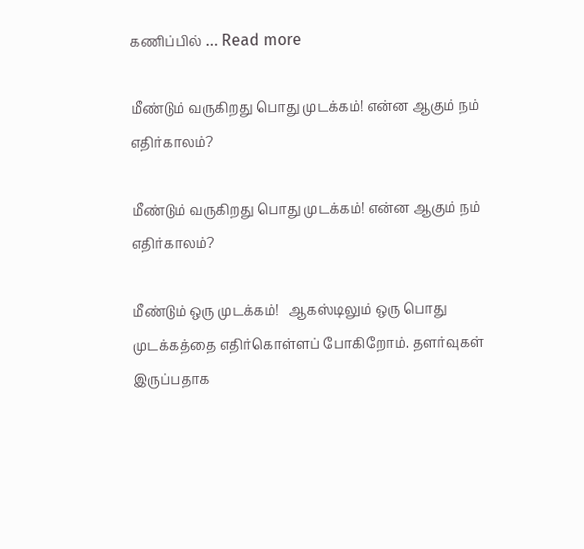கணிப்பில் … Read more

மீண்டும் வருகிறது பொது முடக்கம்! என்ன ஆகும் நம் எதிர்காலம்?

மீண்டும் வருகிறது பொது முடக்கம்! என்ன ஆகும் நம் எதிர்காலம்?

மீண்டும் ஒரு முடக்கம்!   ஆகஸ்டிலும் ஒரு பொது முடக்கத்தை எதிர்கொள்ளப் போகிறோம். தளர்வுகள் இருப்பதாக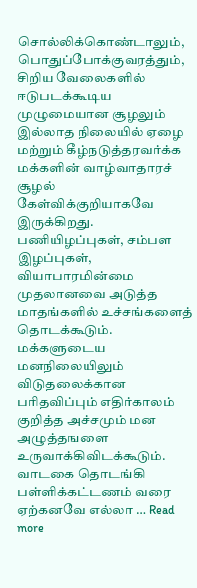சொல்லிக்கொண்டாலும், பொதுப்போக்குவரத்தும், சிறிய வேலைகளில் ஈடுபடக்கூடிய முழுமையான சூழலும் இல்லாத நிலையில் ஏழை மற்றும் கீழ்நடுத்தரவர்க்க மக்களின் வாழ்வாதாரச் சூழல் கேள்விக்குறியாகவே இருக்கிறது. பணியிழப்புகள், சம்பள இழப்புகள், வியாபாரமின்மை முதலானவை அடுத்த மாதங்களில் உச்சங்களைத் தொடக்கூடும்.   மக்களுடைய மனநிலையிலும் விடுதலைக்கான பரிதவிப்பும் எதிர்காலம் குறித்த அச்சமும் மன அழுத்தஙளை உருவாக்கிவிடக்கூடும். வாடகை தொடங்கி பள்ளிக்கட்டணம் வரை ஏற்கனவே எல்லா … Read more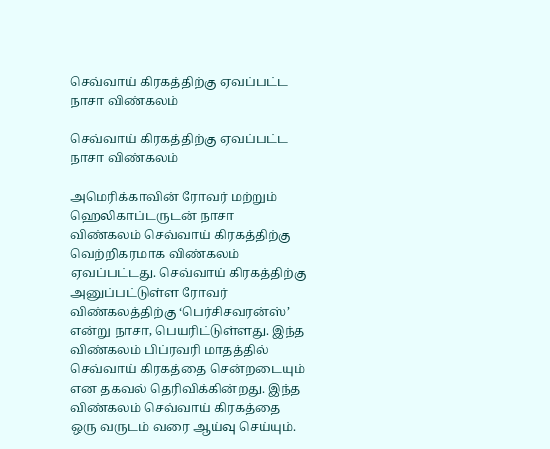செவ்வாய் கிரகத்திற்கு ஏவப்பட்ட நாசா விண்கலம்

செவ்வாய் கிரகத்திற்கு ஏவப்பட்ட நாசா விண்கலம்

அமெரிக்காவின் ரோவர் மற்றும் ஹெலிகாப்டருடன் நாசா விண்கலம் செவ்வாய் கிரகத்திற்கு வெற்றிகரமாக விண்கலம் ஏவப்பட்டது. செவ்வாய் கிரகத்திற்கு அனுப்பட்டுள்ள ரோவர் விண்கலத்திற்கு ‘பெர்சிசவரன்ஸ்’ என்று நாசா, பெயரிட்டுள்ளது. இந்த விண்கலம் பிப்ரவரி மாதத்தில் செவ்வாய் கிரகத்தை சென்றடையும் என தகவல் தெரிவிக்கின்றது. இந்த விண்கலம் செவ்வாய் கிரகத்தை  ஒரு வருடம் வரை ஆய்வு செய்யும்.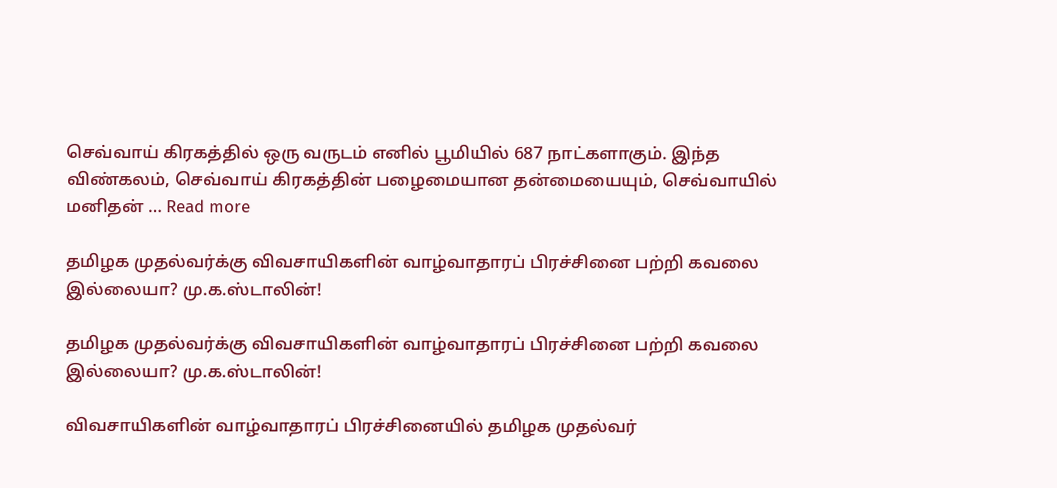செவ்வாய் கிரகத்தில் ஒரு வருடம் எனில் பூமியில் 687 நாட்களாகும். இந்த விண்கலம், செவ்வாய் கிரகத்தின் பழைமையான தன்மையையும், செவ்வாயில் மனிதன் … Read more

தமிழக முதல்வர்க்கு விவசாயிகளின் வாழ்வாதாரப் பிரச்சினை பற்றி கவலை இல்லையா? மு.க.ஸ்டாலின்!

தமிழக முதல்வர்க்கு விவசாயிகளின் வாழ்வாதாரப் பிரச்சினை பற்றி கவலை இல்லையா? மு.க.ஸ்டாலின்!

விவசாயிகளின் வாழ்வாதாரப் பிரச்சினையில் தமிழக முதல்வர்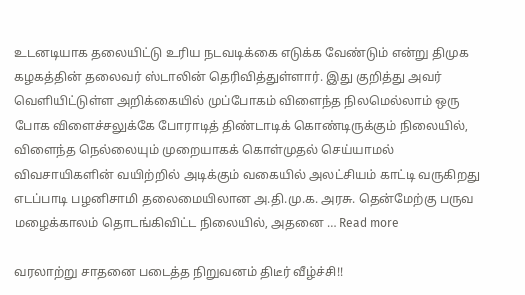உடனடியாக தலையிட்டு உரிய நடவடிக்கை எடுக்க வேண்டும் என்று திமுக கழகத்தின் தலைவர் ஸ்டாலின் தெரிவித்துள்ளார். இது குறித்து அவர் வெளியிட்டுள்ள அறிக்கையில் முப்போகம் விளைந்த நிலமெல்லாம் ஒரு  போக விளைச்சலுக்கே போராடித் திண்டாடிக் கொண்டிருக்கும் நிலையில், விளைந்த நெல்லையும் முறையாகக் கொள்முதல் செய்யாமல் விவசாயிகளின் வயிற்றில் அடிக்கும் வகையில் அலட்சியம் காட்டி வருகிறது எடப்பாடி பழனிசாமி தலைமையிலான அ.தி.மு.க. அரசு. தென்மேற்கு பருவ மழைக்காலம் தொடங்கிவிட்ட நிலையில், அதனை … Read more

வரலாற்று சாதனை படைத்த நிறுவனம் திடீர் வீழ்ச்சி!!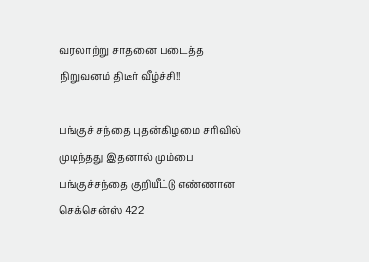வரலாற்று சாதனை படைத்த நிறுவனம் திடீர் வீழ்ச்சி!!

பங்குச் சந்தை புதன்கிழமை சரிவில் முடிந்தது இதனால் மும்பை பங்குச்சந்தை குறியீட்டு எண்ணான செக்சென்ஸ் 422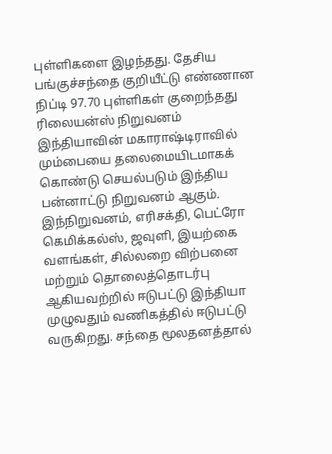புள்ளிகளை இழந்தது. தேசிய பங்குச்சந்தை குறியீட்டு எண்ணான நிப்டி 97.70 புள்ளிகள் குறைந்தது  ரிலையன்ஸ் நிறுவனம் இந்தியாவின் மகாராஷ்டிராவில் மும்பையை தலைமையிடமாகக் கொண்டு செயல்படும் இந்திய பன்னாட்டு நிறுவனம் ஆகும். இந்நிறுவனம், எரிசக்தி, பெட்ரோ கெமிக்கல்ஸ், ஜவுளி, இயற்கை வளங்கள், சில்லறை விற்பனை மற்றும் தொலைத்தொடர்பு ஆகியவற்றில் ஈடுபட்டு இந்தியா முழுவதும் வணிகத்தில் ஈடுபட்டு வருகிறது. சந்தை மூலதனத்தால்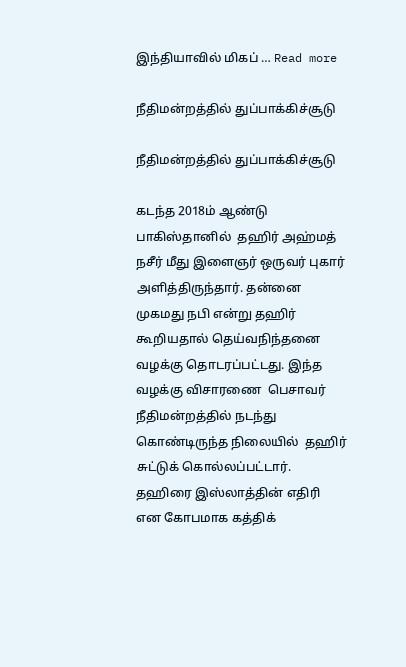இந்தியாவில் மிகப் … Read more

நீதிமன்றத்தில் துப்பாக்கிச்சூடு

நீதிமன்றத்தில் துப்பாக்கிச்சூடு

கடந்த 2018ம் ஆண்டு பாகிஸ்தானில்  தஹிர் அஹ்மத் நசீர் மீது இளைஞர் ஒருவர் புகார் அளித்திருந்தார். தன்னை முகமது நபி என்று தஹிர்  கூறியதால் தெய்வநிந்தனை வழக்கு தொடரப்பட்டது. இந்த வழக்கு விசாரணை  பெசாவர் நீதிமன்றத்தில் நடந்து கொண்டிருந்த நிலையில்  தஹிர் சுட்டுக் கொல்லப்பட்டார். தஹிரை இஸ்லாத்தின் எதிரி என கோபமாக கத்திக்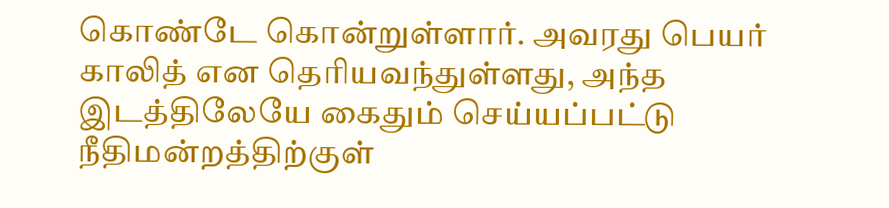கொண்டே கொன்றுள்ளார். அவரது பெயர் காலித் என தெரியவந்துள்ளது, அந்த இடத்திலேயே கைதும் செய்யப்பட்டு  நீதிமன்றத்திற்குள்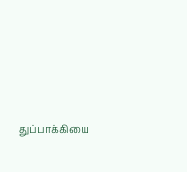துப்பாக்கியை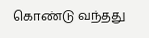கொண்டு வந்தது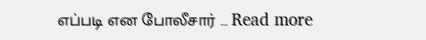எப்படி என போலீசார் … Read more